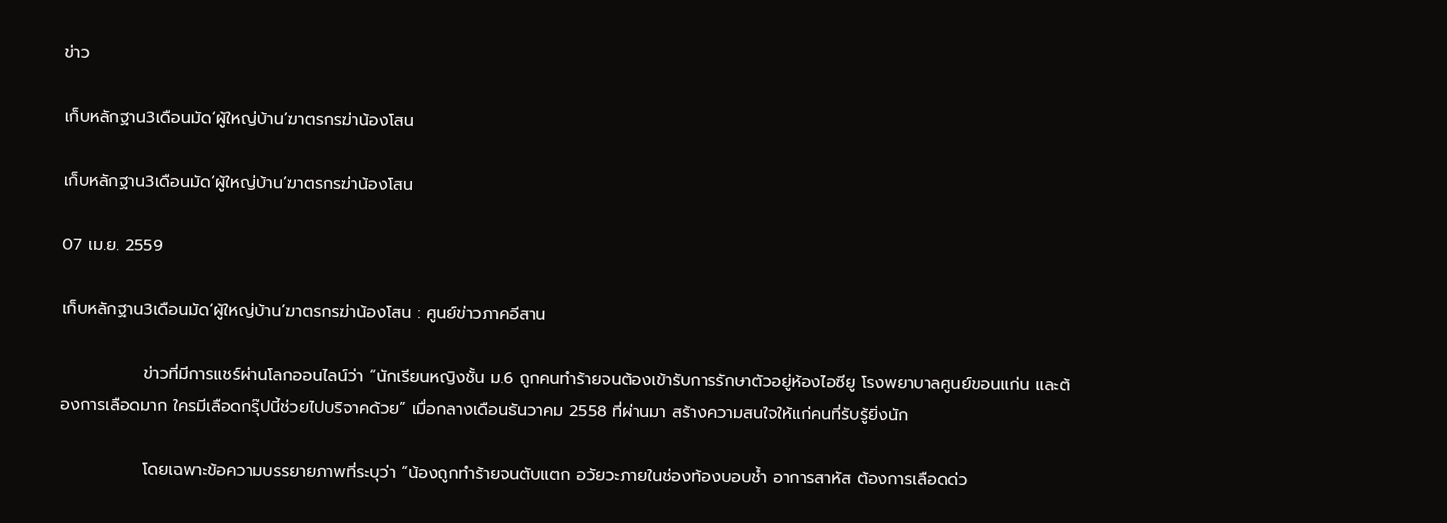ข่าว

เก็บหลักฐาน3เดือนมัด‘ผู้ใหญ่บ้าน’ฆาตรกรฆ่าน้องโสน

เก็บหลักฐาน3เดือนมัด‘ผู้ใหญ่บ้าน’ฆาตรกรฆ่าน้องโสน

07 เม.ย. 2559

เก็บหลักฐาน3เดือนมัด‘ผู้ใหญ่บ้าน’ฆาตรกรฆ่าน้องโสน : ศูนย์ข่าวภาคอีสาน

              ข่าวที่มีการแชร์ผ่านโลกออนไลน์ว่า “นักเรียนหญิงชั้น ม.6 ถูกคนทำร้ายจนต้องเข้ารับการรักษาตัวอยู่ห้องไอซียู โรงพยาบาลศูนย์ขอนแก่น และต้องการเลือดมาก ใครมีเลือดกรุ๊ปนี้ช่วยไปบริจาคด้วย” เมื่อกลางเดือนธันวาคม 2558 ที่ผ่านมา สร้างความสนใจให้แก่คนที่รับรู้ยิ่งนัก

              โดยเฉพาะข้อความบรรยายภาพที่ระบุว่า “น้องถูกทำร้ายจนตับแตก อวัยวะภายในช่องท้องบอบช้ำ อาการสาหัส ต้องการเลือดด่ว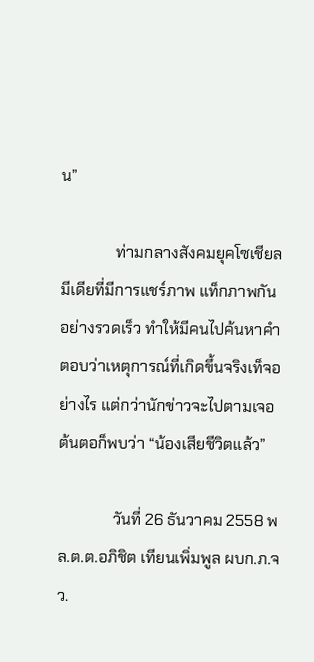น”

              ท่ามกลางสังคมยุคโซเชียลมีเดียที่มีการแชร์ภาพ แท็กภาพกันอย่างรวดเร็ว ทำให้มีคนไปค้นหาคำตอบว่าเหตุการณ์ที่เกิดขึ้นจริงเท็จอย่างไร แต่กว่านักข่าวจะไปตามเจอต้นตอก็พบว่า “น้องเสียชีวิตแล้ว”

              วันที่ 26 ธันวาคม 2558 พล.ต.ต.อภิชิต เทียนเพิ่มพูล ผบก.ภ.จว.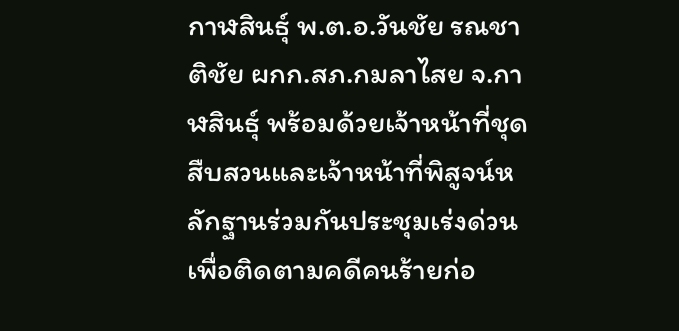กาฬสินธุ์ พ.ต.อ.วันชัย รณชาติชัย ผกก.สภ.กมลาไสย จ.กาฬสินธุ์ พร้อมด้วยเจ้าหน้าที่ชุดสืบสวนและเจ้าหน้าที่พิสูจน์หลักฐานร่วมกันประชุมเร่งด่วนเพื่อติดตามคดีคนร้ายก่อ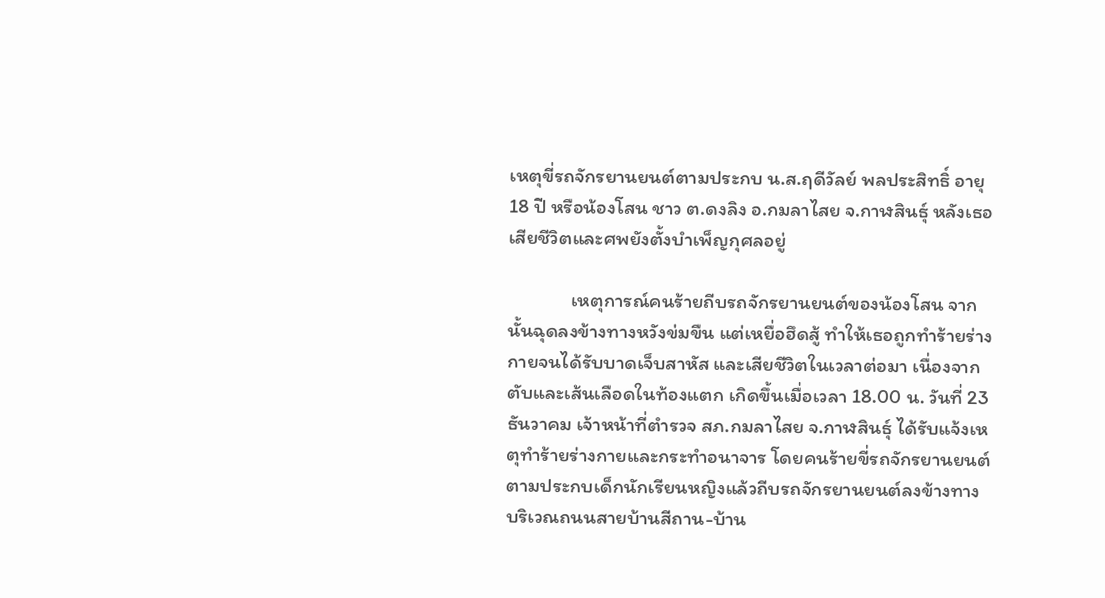เหตุขี่รถจักรยานยนต์ตามประกบ น.ส.ฤดีวัลย์ พลประสิทธิ์ อายุ 18 ปี หรือน้องโสน ชาว ต.ดงลิง อ.กมลาไสย จ.กาฬสินธุ์ หลังเธอเสียชีวิตและศพยังตั้งบำเพ็ญกุศลอยู่

              เหตุการณ์คนร้ายถีบรถจักรยานยนต์ของน้องโสน จากนั้นฉุดลงข้างทางหวังข่มขืน แต่เหยื่อฮึดสู้ ทำให้เธอถูกทำร้ายร่างกายจนได้รับบาดเจ็บสาหัส และเสียชีวิตในเวลาต่อมา เนื่องจากตับและเส้นเลือดในท้องแตก เกิดขึ้นเมื่อเวลา 18.00 น. วันที่ 23 ธันวาคม เจ้าหน้าที่ตำรวจ สภ.กมลาไสย จ.กาฬสินธุ์ ได้รับแจ้งเหตุทำร้ายร่างกายและกระทำอนาจาร โดยคนร้ายขี่รถจักรยานยนต์ตามประกบเด็กนักเรียนหญิงแล้วถีบรถจักรยานยนต์ลงข้างทาง บริเวณถนนสายบ้านสีถาน-บ้าน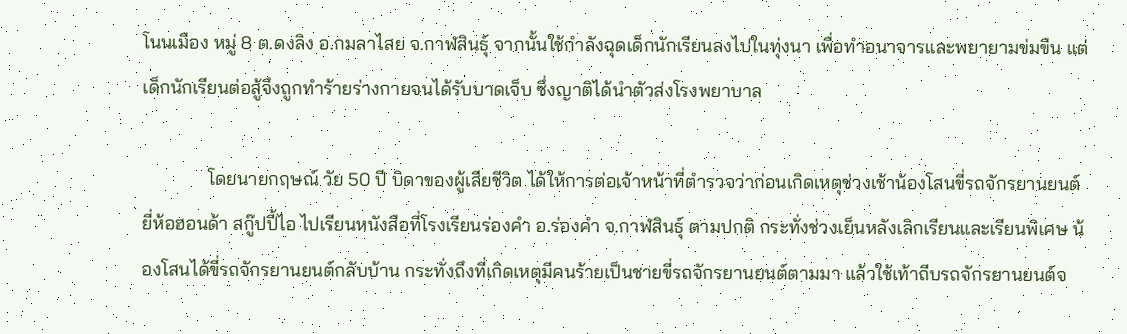โนนเมือง หมู่ 8 ต.ดงลิง อ.กมลาไสย จ.กาฬสินธุ์ จากนั้นใช้กำลังฉุดเด็กนักเรียนลงไปในทุ่งนา เพื่อทำอนาจารและพยายามข่มขืน แต่เด็กนักเรียนต่อสู้จึงถูกทำร้ายร่างกายจนได้รับบาดเจ็บ ซึ่งญาติได้นำตัวส่งโรงพยาบาล

              โดยนายกฤษณ์ วัย 50 ปี บิดาของผู้เสียชีวิต ได้ให้การต่อเจ้าหน้าที่ตำรวจว่าก่อนเกิดเหตุช่วงเช้าน้องโสนขี่รถจักรยานยนต์ ยี่ห้อฮอนด้า สกู๊ปปี้ไอ ไปเรียนหนังสือที่โรงเรียนร่องคำ อ.ร่องคำ จ.กาฬสินธุ์ ตามปกติ กระทั่งช่วงเย็นหลังเลิกเรียนและเรียนพิเศษ น้องโสนได้ขี่รถจักรยานยนต์กลับบ้าน กระทั่งถึงที่เกิดเหตุมีคนร้ายเป็นชายขี่รถจักรยานยนต์ตามมา แล้วใช้เท้าถีบรถจักรยานยนต์จ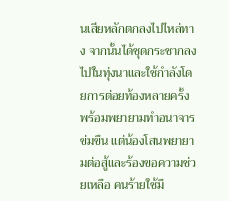นเสียหลักตกลงไปไหล่ทาง จากนั้นได้ชุดกระชากลงไปในทุ่งนาและใช้กำลังโดยการต่อยท้องหลายครั้ง พร้อมพยายามทำอนาจาร ข่มขืน แต่น้องโสนพยายามต่อสู้และร้องขอความช่วยเหลือ คนร้ายใช้มื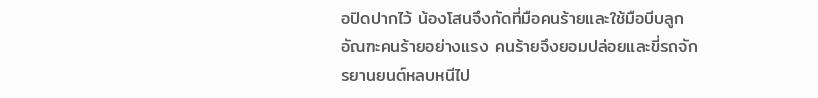อปิดปากไว้ น้องโสนจึงกัดที่มือคนร้ายและใช้มือบีบลูกอัณฑะคนร้ายอย่างแรง คนร้ายจึงยอมปล่อยและขี่รถจักรยานยนต์หลบหนีไป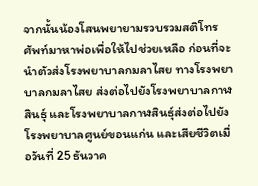จากนั้นน้องโสนพยายามรวบรวมสติโทรศัพท์มาหาพ่อเพื่อให้ไปช่วยเหลือ ก่อนที่จะนำตัวส่งโรงพยาบาลกมลาไสย ทางโรงพยาบาลกมลาไสย ส่งต่อไปยังโรงพยาบาลกาฬสินธุ์ และโรงพยาบาลกาฬสินธุ์ส่งต่อไปยังโรงพยาบาลศูนย์ขอนแก่น และเสียชีวิตเมื่อวันที่ 25 ธันวาค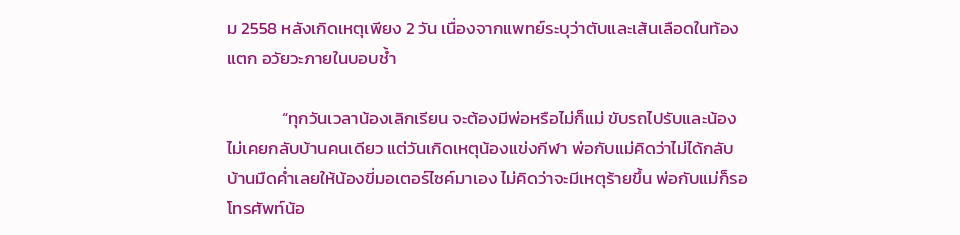ม 2558 หลังเกิดเหตุเพียง 2 วัน เนื่องจากแพทย์ระบุว่าตับและเส้นเลือดในท้องแตก อวัยวะภายในบอบช้ำ

              “ทุกวันเวลาน้องเลิกเรียน จะต้องมีพ่อหรือไม่ก็แม่ ขับรถไปรับและน้องไม่เคยกลับบ้านคนเดียว แต่วันเกิดเหตุน้องแข่งกีฬา พ่อกับแม่คิดว่าไม่ได้กลับบ้านมืดค่ำเลยให้น้องขี่มอเตอร์ไซค์มาเอง ไม่คิดว่าจะมีเหตุร้ายขึ้น พ่อกับแม่ก็รอโทรศัพท์น้อ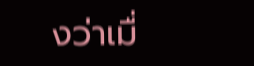งว่าเมื่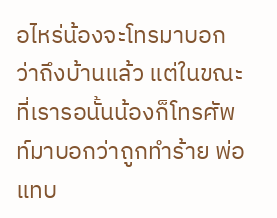อไหร่น้องจะโทรมาบอกว่าถึงบ้านแล้ว แต่ในขณะที่เรารอนั้นน้องก็โทรศัพท์มาบอกว่าถูกทำร้าย พ่อแทบ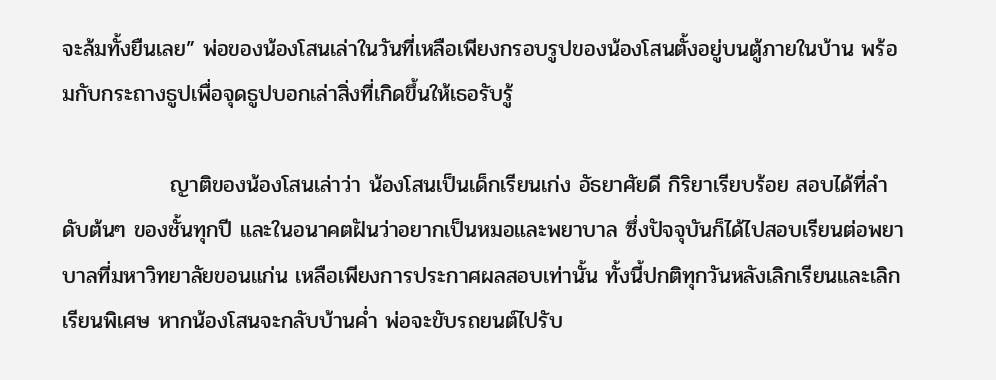จะล้มทั้งยืนเลย” พ่อของน้องโสนเล่าในวันที่เหลือเพียงกรอบรูปของน้องโสนตั้งอยู่บนตู้ภายในบ้าน พร้อมกับกระถางธูปเพื่อจุดธูปบอกเล่าสิ่งที่เกิดขึ้นให้เธอรับรู้

              ญาติของน้องโสนเล่าว่า น้องโสนเป็นเด็กเรียนเก่ง อัธยาศัยดี กิริยาเรียบร้อย สอบได้ที่ลำดับต้นๆ ของชั้นทุกปี และในอนาคตฝันว่าอยากเป็นหมอและพยาบาล ซึ่งปัจจุบันก็ได้ไปสอบเรียนต่อพยาบาลที่มหาวิทยาลัยขอนแก่น เหลือเพียงการประกาศผลสอบเท่านั้น ทั้งนี้ปกติทุกวันหลังเลิกเรียนและเลิกเรียนพิเศษ หากน้องโสนจะกลับบ้านค่ำ พ่อจะขับรถยนต์ไปรับ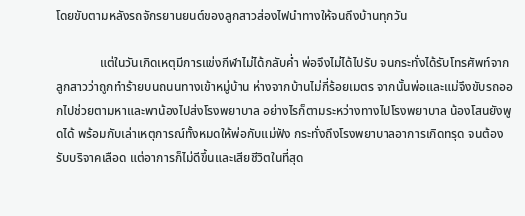โดยขับตามหลังรถจักรยานยนต์ของลูกสาวส่องไฟนำทางให้จนถึงบ้านทุกวัน

              แต่ในวันเกิดเหตุมีการแข่งกีฬาไม่ได้กลับค่ำ พ่อจึงไม่ได้ไปรับ จนกระทั่งได้รับโทรศัพท์จากลูกสาวว่าถูกทำร้ายบนถนนทางเข้าหมู่บ้าน ห่างจากบ้านไม่กี่ร้อยเมตร จากนั้นพ่อและแม่จึงขับรถออกไปช่วยตามหาและพาน้องไปส่งโรงพยาบาล อย่างไรก็ตามระหว่างทางไปโรงพยาบาล น้องโสนยังพูดได้ พร้อมกับเล่าเหตุการณ์ทั้งหมดให้พ่อกับแม่ฟัง กระทั่งถึงโรงพยาบาลอาการเกิดทรุด จนต้องรับบริจาคเลือด แต่อาการก็ไม่ดีขึ้นและเสียชีวิตในที่สุด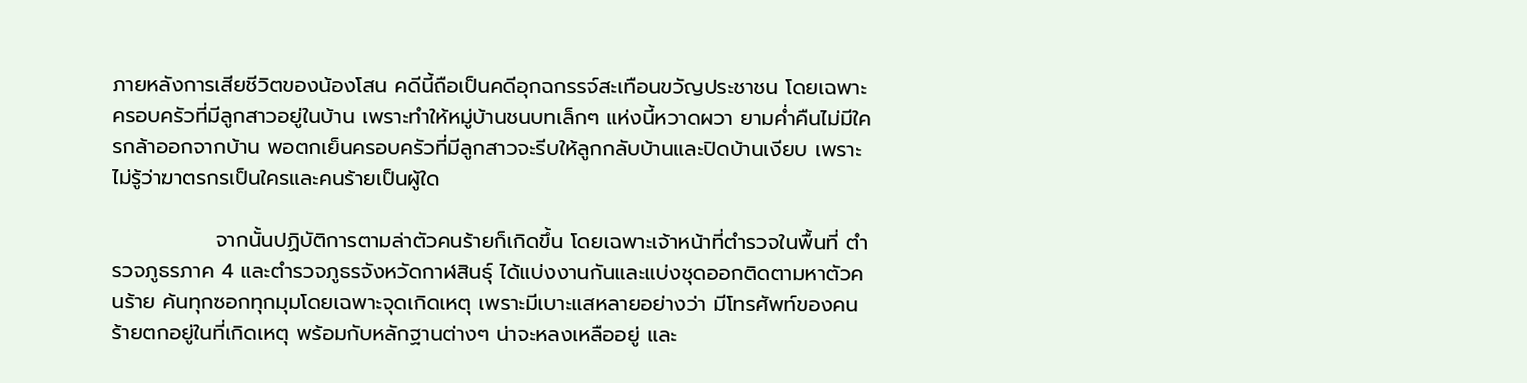ภายหลังการเสียชีวิตของน้องโสน คดีนี้ถือเป็นคดีอุกฉกรรจ์สะเทือนขวัญประชาชน โดยเฉพาะครอบครัวที่มีลูกสาวอยู่ในบ้าน เพราะทำให้หมู่บ้านชนบทเล็กๆ แห่งนี้หวาดผวา ยามค่ำคืนไม่มีใครกล้าออกจากบ้าน พอตกเย็นครอบครัวที่มีลูกสาวจะรีบให้ลูกกลับบ้านและปิดบ้านเงียบ เพราะไม่รู้ว่าฆาตรกรเป็นใครและคนร้ายเป็นผู้ใด

              จากนั้นปฏิบัติการตามล่าตัวคนร้ายก็เกิดขึ้น โดยเฉพาะเจ้าหน้าที่ตำรวจในพื้นที่ ตำรวจภูธรภาค 4 และตำรวจภูธรจังหวัดกาฬสินธุ์ ได้แบ่งงานกันและแบ่งชุดออกติดตามหาตัวคนร้าย ค้นทุกซอกทุกมุมโดยเฉพาะจุดเกิดเหตุ เพราะมีเบาะแสหลายอย่างว่า มีโทรศัพท์ของคนร้ายตกอยู่ในที่เกิดเหตุ พร้อมกับหลักฐานต่างๆ น่าจะหลงเหลืออยู่ และ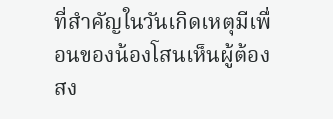ที่สำคัญในวันเกิดเหตุมีเพื่อนของน้องโสนเห็นผู้ต้องสง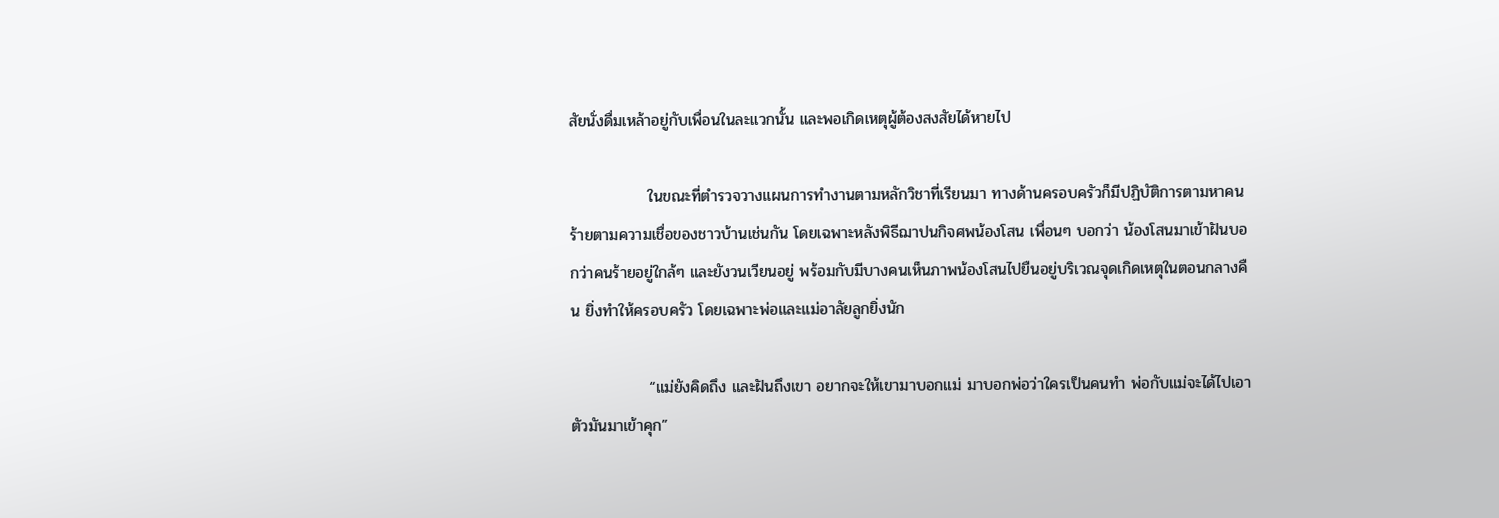สัยนั่งดื่มเหล้าอยู่กับเพื่อนในละแวกนั้น และพอเกิดเหตุผู้ต้องสงสัยได้หายไป

              ในขณะที่ตำรวจวางแผนการทำงานตามหลักวิชาที่เรียนมา ทางด้านครอบครัวก็มีปฏิบัติการตามหาคนร้ายตามความเชื่อของชาวบ้านเช่นกัน โดยเฉพาะหลังพิธีฌาปนกิจศพน้องโสน เพื่อนๆ บอกว่า น้องโสนมาเข้าฝันบอกว่าคนร้ายอยู่ใกล้ๆ และยังวนเวียนอยู่ พร้อมกับมีบางคนเห็นภาพน้องโสนไปยืนอยู่บริเวณจุดเกิดเหตุในตอนกลางคืน ยิ่งทำให้ครอบครัว โดยเฉพาะพ่อและแม่อาลัยลูกยิ่งนัก

              “แม่ยังคิดถึง และฝันถึงเขา อยากจะให้เขามาบอกแม่ มาบอกพ่อว่าใครเป็นคนทำ พ่อกับแม่จะได้ไปเอาตัวมันมาเข้าคุก”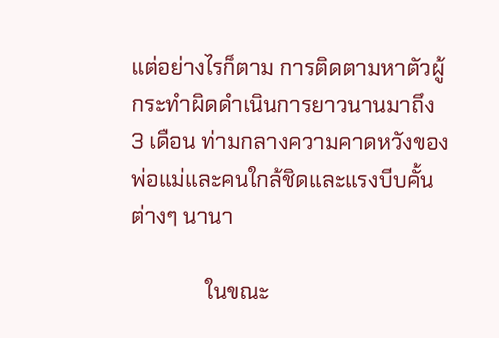แต่อย่างไรก็ตาม การติดตามหาตัวผู้กระทำผิดดำเนินการยาวนานมาถึง 3 เดือน ท่ามกลางความคาดหวังของพ่อแม่และคนใกล้ชิดและแรงบีบคั้นต่างๆ นานา

              ในขณะ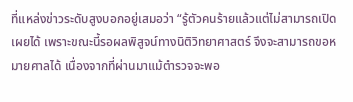ที่แหล่งข่าวระดับสูงบอกอยู่เสมอว่า “รู้ตัวคนร้ายแล้วแต่ไม่สามารถเปิดเผยได้ เพราะขณะนี้รอผลพิสูจน์ทางนิติวิทยาศาสตร์ จึงจะสามารถขอหมายศาลได้ เนื่องจากที่ผ่านมาแม้ตำรวจจะพอ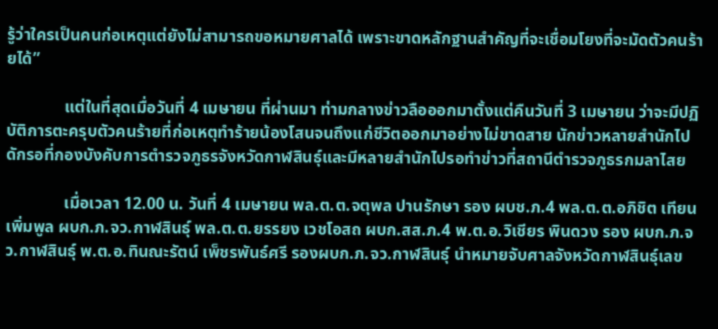รู้ว่าใครเป็นคนก่อเหตุแต่ยังไม่สามารถขอหมายศาลได้ เพราะขาดหลักฐานสำคัญที่จะเชื่อมโยงที่จะมัดตัวคนร้ายได้”

              แต่ในที่สุดเมื่อวันที่ 4 เมษายน ที่ผ่านมา ท่ามกลางข่าวลือออกมาตั้งแต่คืนวันที่ 3 เมษายน ว่าจะมีปฏิบัติการตะครุบตัวคนร้ายที่ก่อเหตุทำร้ายน้องโสนจนถึงแก่ชีวิตออกมาอย่างไม่ขาดสาย นักข่าวหลายสำนักไปดักรอที่กองบังคับการตำรวจภูธรจังหวัดกาฬสินธุ์และมีหลายสำนักไปรอทำข่าวที่สถานีตำรวจภูธรกมลาไสย

              เมื่อเวลา 12.00 น. วันที่ 4 เมษายน พล.ต.ต.จตุพล ปานรักษา รอง ผบช.ภ.4 พล.ต.ต.อภิชิต เทียนเพิ่มพูล ผบก.ภ.จว.กาฬสินธุ์ พล.ต.ต.ยรรยง เวชโอสถ ผบก.สส.ภ.4 พ.ต.อ.วิเชียร พินดวง รอง ผบก.ภ.จว.กาฬสินธุ์ พ.ต.อ.ทินณะรัตน์ เพ็ชรพันธ์ศรี รองผบก.ภ.จว.กาฬสินธุ์ นำหมายจับศาลจังหวัดกาฬสินธุ์เลข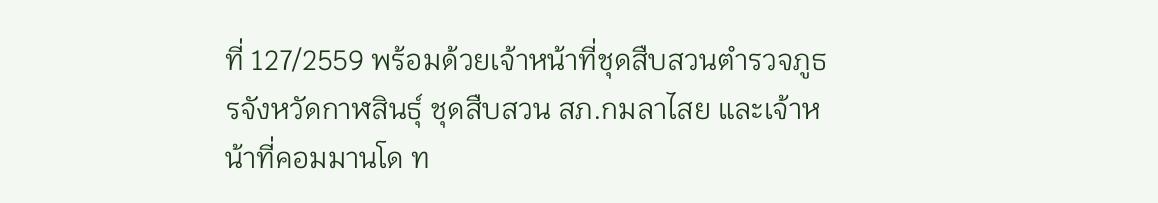ที่ 127/2559 พร้อมด้วยเจ้าหน้าที่ชุดสืบสวนตำรวจภูธรจังหวัดกาฬสินธุ์ ชุดสืบสวน สภ.กมลาไสย และเจ้าหน้าที่คอมมานโด ท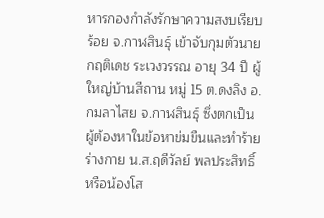หารกองกำลังรักษาความสงบเรียบร้อย จ.กาฬสินธุ์ เข้าจับกุมตัวนายกฤติเดช ระเวงวรรณ อายุ 34 ปี ผู้ใหญ่บ้านสีถาน หมู่ 15 ต.ดงลิง อ.กมลาไสย จ.กาฬสินธุ์ ซึ่งตกเป็นผู้ต้องหาในข้อหาข่มขืนและทำร้ายร่างกาย น.ส.ฤดีวัลย์ พลประสิทธิ์ หรือน้องโส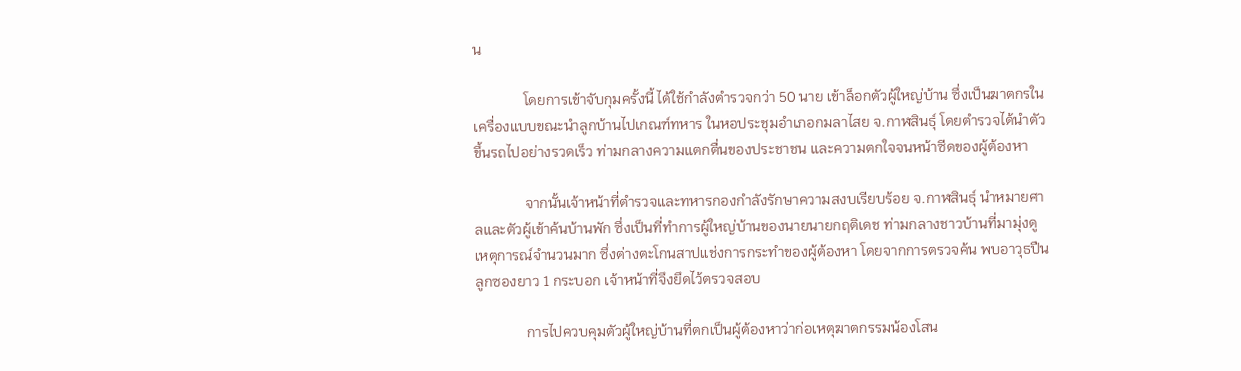น

              โดยการเข้าจับกุมครั้งนี้ ได้ใช้กำลังตำรวจกว่า 50 นาย เข้าล็อกตัวผู้ใหญ่บ้าน ซึ่งเป็นฆาตกรในเครื่องแบบขณะนำลูกบ้านไปเกณฑ์ทหาร ในหอประชุมอำเภอกมลาไสย จ.กาฬสินธุ์ โดยตำรวจได้นำตัวขึ้นรถไปอย่างรวดเร็ว ท่ามกลางความแตกตื่นของประชาชน และความตกใจจนหน้าซีดของผู้ต้องหา

              จากนั้นเจ้าหน้าที่ตำรวจและทหารกองกำลังรักษาความสงบเรียบร้อย จ.กาฬสินธุ์ นำหมายศาลและตัวผู้เข้าค้นบ้านพัก ซึ่งเป็นที่ทำการผู้ใหญ่บ้านของนายนายกฤติเดช ท่ามกลางชาวบ้านที่มามุ่งดูเหตุการณ์จำนวนมาก ซึ่งต่างตะโกนสาปแช่งการกระทำของผู้ต้องหา โดยจากการตรวจค้น พบอาวุธปืนลูกซองยาว 1 กระบอก เจ้าหน้าที่จึงยึดไว้ตรวจสอบ

              การไปควบคุมตัวผู้ใหญ่บ้านที่ตกเป็นผู้ต้องหาว่าก่อเหตุฆาตกรรมน้องโสน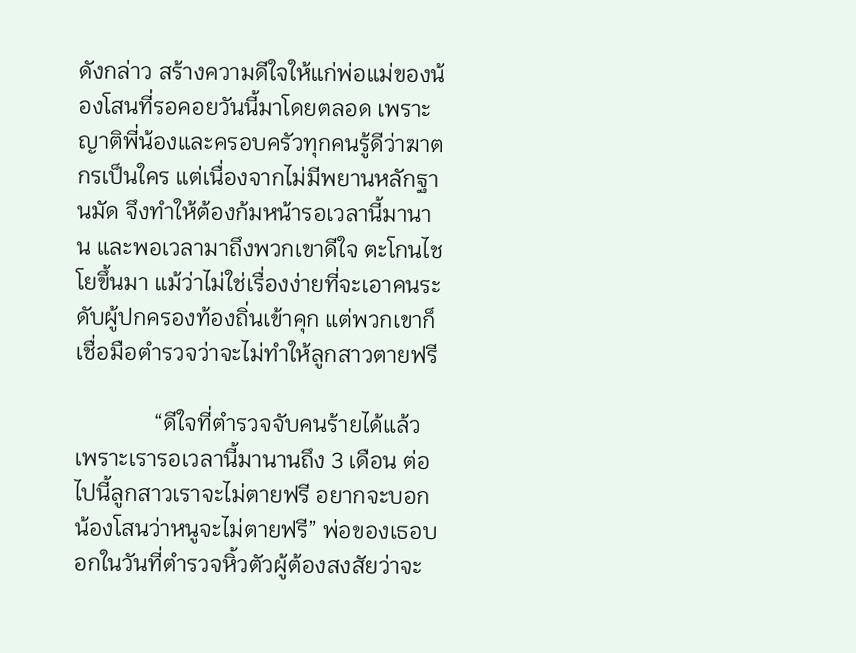ดังกล่าว สร้างความดีใจให้แก่พ่อแม่ของน้องโสนที่รอคอยวันนี้มาโดยตลอด เพราะญาติพี่น้องและครอบครัวทุกคนรู้ดีว่าฆาตกรเป็นใคร แต่เนื่องจากไม่มีพยานหลักฐานมัด จึงทำให้ต้องก้มหน้ารอเวลานี้มานาน และพอเวลามาถึงพวกเขาดีใจ ตะโกนไชโยขึ้นมา แม้ว่าไม่ใช่เรื่องง่ายที่จะเอาคนระดับผู้ปกครองท้องถิ่นเข้าคุก แต่พวกเขาก็เชื่อมือตำรวจว่าจะไม่ทำให้ลูกสาวตายฟรี

              “ดีใจที่ตำรวจจับคนร้ายได้แล้ว เพราะเรารอเวลานี้มานานถึง 3 เดือน ต่อไปนี้ลูกสาวเราจะไม่ตายฟรี อยากจะบอกน้องโสนว่าหนูจะไม่ตายฟรี” พ่อของเธอบอกในวันที่ตำรวจหิ้วตัวผู้ต้องสงสัยว่าจะ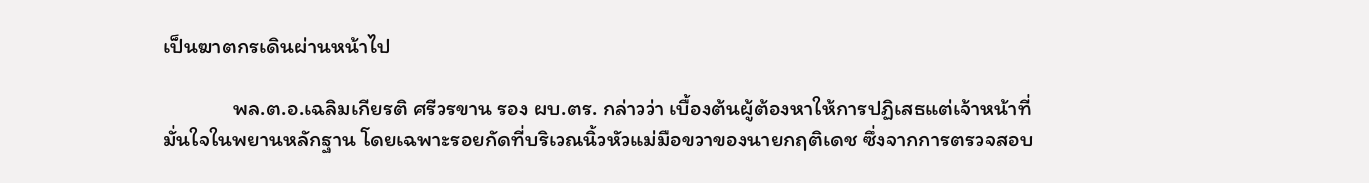เป็นฆาตกรเดินผ่านหน้าไป

              พล.ต.อ.เฉลิมเกียรติ ศรีวรขาน รอง ผบ.ตร. กล่าวว่า เบื้องต้นผู้ต้องหาให้การปฏิเสธแต่เจ้าหน้าที่มั่นใจในพยานหลักฐาน โดยเฉพาะรอยกัดที่บริเวณนิ้วหัวแม่มือขวาของนายกฤติเดช ซึ่งจากการตรวจสอบ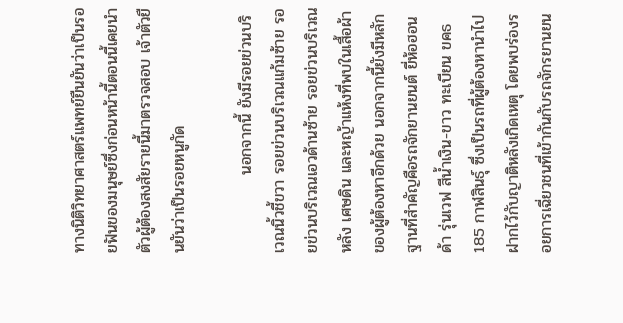ทางนิติวิทยาศาสตร์แพทย์ยืนยันว่าเป็นรอยฟันของมนุษย์ซึ่งก่อนหน้านี้ตอนนี้เคยนำตัวผู้ต้องสงสัยรายนี้มาตรวจสอบ เจ้าตัวยืนยันว่าเป็นรอยหนูกัด

              นอกจากนี้ ยังมีรอยข่วนบริเวณนิ้วชี้ขวา รอยข่วนบริเวณแก้มซ้าย รอยข่วนบริเวณเอวด้านซ้าย รอยข่วนบริเวณหลัง เศษดิน และหญ้าแห้งที่พบในเสื้อผ้าของผู้ต้องหาอีกด้วย นอกจากนี้ยังมีหลักฐานที่สำคัญคือรถจักยานยนต์ ยี่ห้อฮอนด้า รุ่นเวฟ สีน้ำเงิน-ขาว ทะเบียน ขคธ 185 กาฬสินธุ์ ซึ่งเป็นรถที่ผู้ต้องหานำไปฝากไว้กับญาติหลังเกิดเหตุ โดยพบร่องรอยการเฉี่ยวชนที่เข้ากันกับรถจักรยานยน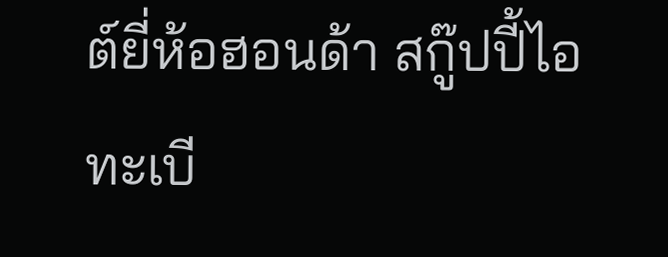ต์ยี่ห้อฮอนด้า สกู๊ปปี้ไอ ทะเบี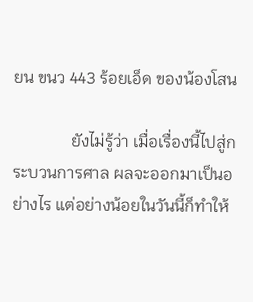ยน ขนว 443 ร้อยเอ็ด ของน้องโสน

              ยังไม่รู้ว่า เมื่อเรื่องนี้ไปสู่กระบวนการศาล ผลจะออกมาเป็นอย่างไร แต่อย่างน้อยในวันนี้ก็ทำให้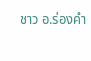ชาว อ.ร่องคำ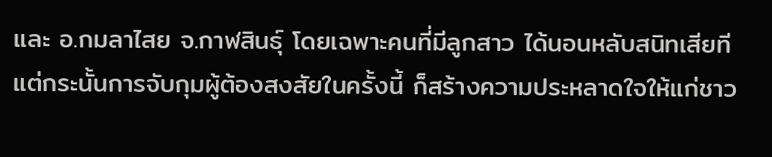และ อ.กมลาไสย จ.กาฬสินธุ์ โดยเฉพาะคนที่มีลูกสาว ได้นอนหลับสนิทเสียที แต่กระนั้นการจับกุมผู้ต้องสงสัยในครั้งนี้ ก็สร้างความประหลาดใจให้แก่ชาว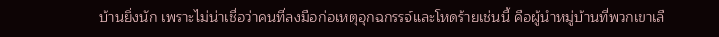บ้านยิ่งนัก เพราะไม่น่าเชื่อว่าคนที่ลงมือก่อเหตุอุกฉกรรจ์และโหดร้ายเช่นนี้ คือผู้นำหมู่บ้านที่พวกเขาเลื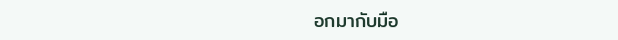อกมากับมือ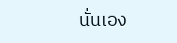นั่นเอง